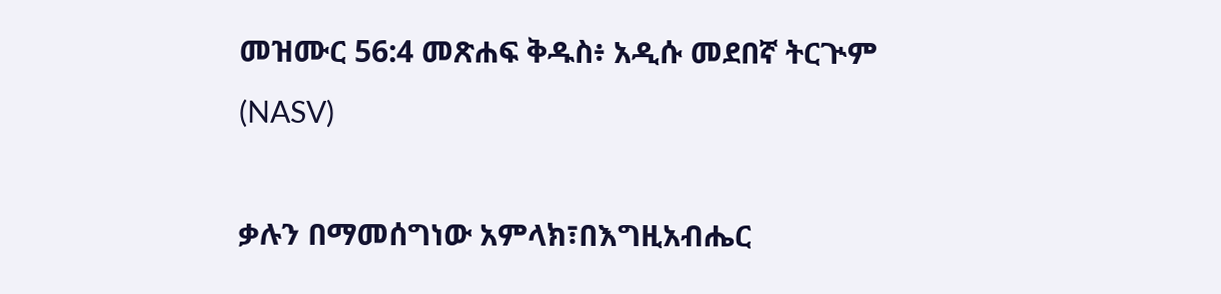መዝሙር 56:4 መጽሐፍ ቅዱስ፥ አዲሱ መደበኛ ትርጒም (NASV)

ቃሉን በማመሰግነው አምላክ፣በእግዚአብሔር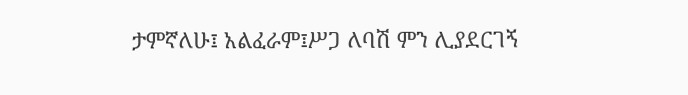ታምኛለሁ፤ አልፈራም፤ሥጋ ለባሽ ምን ሊያደርገኝ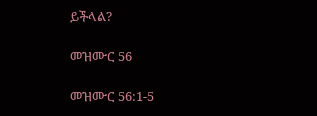ይችላል?

መዝሙር 56

መዝሙር 56:1-5